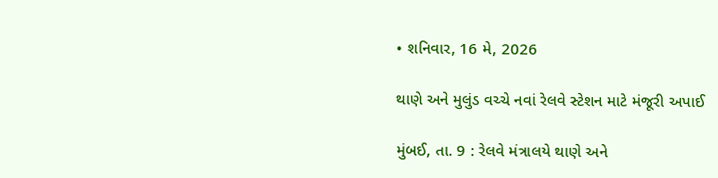• શનિવાર, 16 મે, 2026

થાણે અને મુલુંડ વચ્ચે નવાં રેલવે સ્ટેશન માટે મંજૂરી અપાઈ

મુંબઈ, તા. 9 : રેલવે મંત્રાલયે થાણે અને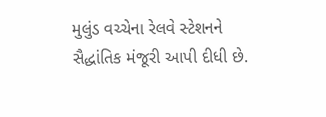મુલુંડ વચ્ચેના રેલવે સ્ટેશનને સૈદ્ધાંતિક મંજૂરી આપી દીધી છે.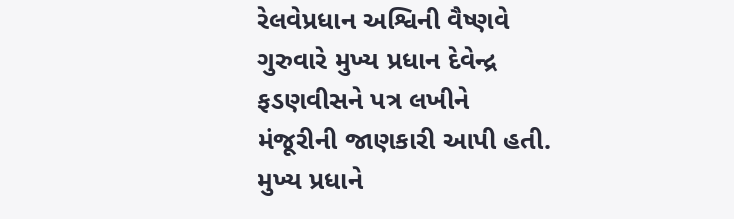રેલવેપ્રધાન અશ્વિની વૈષ્ણવે ગુરુવારે મુખ્ય પ્રધાન દેવેન્દ્ર ફડણવીસને પત્ર લખીને મંજૂરીની જાણકારી આપી હતી. મુખ્ય પ્રધાને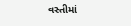વસ્તીમાં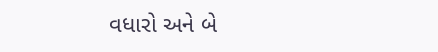વધારો અને બે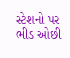સ્ટેશનો પર ભીડ ઓછી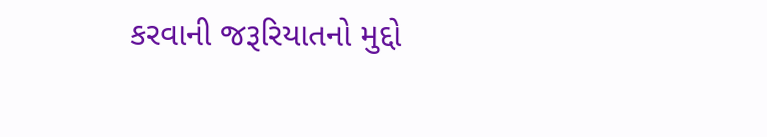કરવાની જરૂરિયાતનો મુદ્દો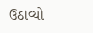ઉઠાવ્યો